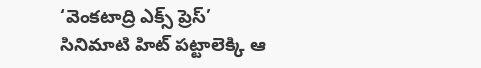‘వెంకటాద్రి ఎక్స్ ప్రెస్’ సినిమాటి హిట్ పట్టాలెక్కి ఆ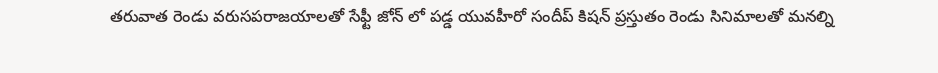తరువాత రెండు వరుసపరాజయాలతో సేఫ్టీ జోన్ లో పడ్డ యువహీరో సందీప్ కిషన్ ప్రస్తుతం రెండు సినిమాలతో మనల్ని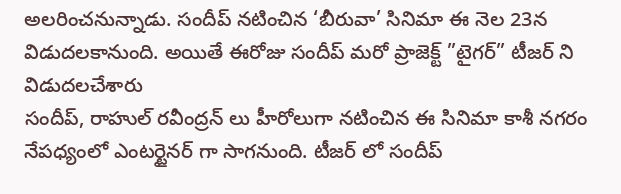అలరించనున్నాడు. సందీప్ నటించిన ‘బీరువా’ సినిమా ఈ నెల 23న విడుదలకానుంది. అయితే ఈరోజు సందీప్ మరో ప్రాజెక్ట్ ”టైగర్” టీజర్ ని విడుదలచేశారు
సందీప్, రాహుల్ రవీంద్రన్ లు హీరోలుగా నటించిన ఈ సినిమా కాశీ నగరం నేపధ్యంలో ఎంటర్టైనర్ గా సాగనుంది. టీజర్ లో సందీప్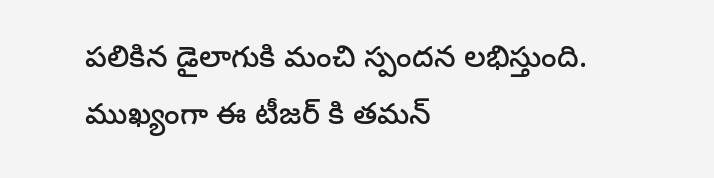పలికిన డైలాగుకి మంచి స్పందన లభిస్తుంది. ముఖ్యంగా ఈ టీజర్ కి తమన్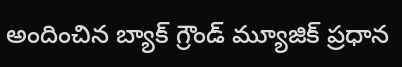అందించిన బ్యాక్ గ్రౌండ్ మ్యూజిక్ ప్రధాన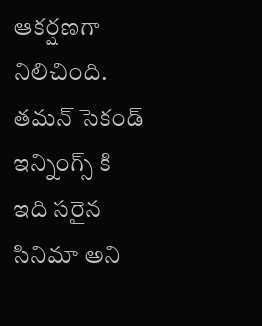ఆకర్షణగా నిలిచింది. తమన్ సెకండ్ ఇన్నింగ్స్ కి ఇది సరైన సినిమా అని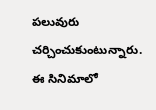పలువురు చర్చించుకుంటున్నారు. ఈ సినిమాలో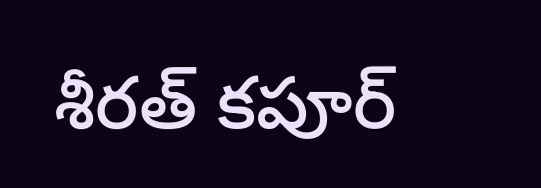శీరత్ కపూర్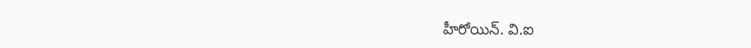హీరోయిన్. వి.ఐ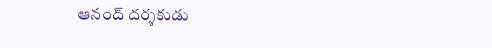ఆనంద్ దర్శకుడు